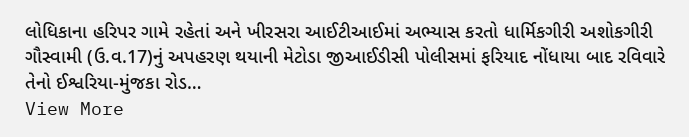લોધિકાના હરિપર ગામે રહેતાં અને ખીરસરા આઈટીઆઈમાં અભ્યાસ કરતો ધાર્મિકગીરી અશોકગીરી ગૌસ્વામી (ઉ.વ.17)નું અપહરણ થયાની મેટોડા જીઆઈડીસી પોલીસમાં ફરિયાદ નોંધાયા બાદ રવિવારે તેનો ઈશ્વરિયા-મુંજકા રોડ…
View More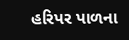હરિપર પાળના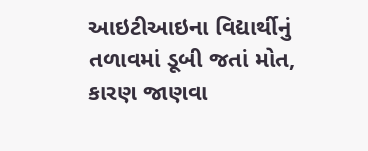આઇટીઆઇના વિદ્યાર્થીનું તળાવમાં ડૂબી જતાં મોત, કારણ જાણવા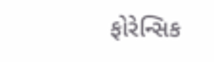ફોરેન્સિક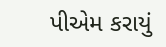પીએમ કરાયું